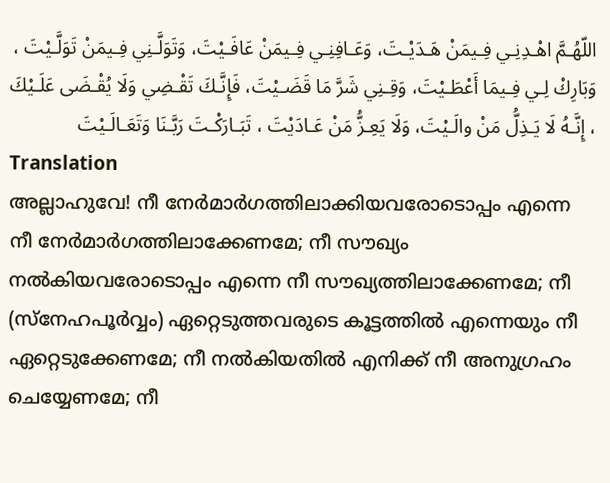اللّهُـمَّ اهْـدِنِـي فِـيمَنْ هَـدَيْـتَ، وَعَـافِنِـي فِـيمَنْ عَافَـيْتَ، وَتَوَلَّـنِي فِـيمَنْ تَوَلَّـيْتَ ، وَبَارِكْ لِـي فِـيمَا أَعْطَـيْتَ، وَقِـنِي شَرَّ مَا قَضَـيْتَ، فَإِنَّـكَ تَقْـضِي وَلَا يُقْـضَى عَلَـيْكَ ، إِنَّـهُ لَا يَـذِلُّ مَنْ والَـيْتَ، وَلَا يَعِـزُّ مَنْ عَـادَيْتَ ، تَبَـارَكْـتَ رَبَّـنَا وَتَعَـالَـيْتَ
Translation
അല്ലാഹുവേ! നീ നേർമാർഗത്തിലാക്കിയവരോടൊപ്പം എന്നെ നീ നേർമാർഗത്തിലാക്കേണമേ; നീ സൗഖ്യം നൽകിയവരോടൊപ്പം എന്നെ നീ സൗഖ്യത്തിലാക്കേണമേ; നീ (സ്നേഹപൂർവ്വം) ഏറ്റെടുത്തവരുടെ കൂട്ടത്തിൽ എന്നെയും നീ ഏറ്റെടുക്കേണമേ; നീ നൽകിയതിൽ എനിക്ക് നീ അനുഗ്രഹം ചെയ്യേണമേ; നീ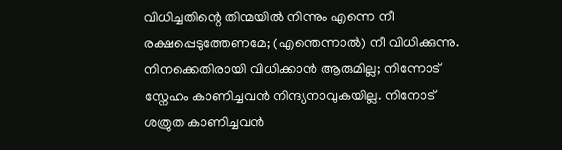വിധിച്ചതിന്റെ തിന്മയിൽ നിന്നും എന്നെ നീ രക്ഷപ്പെടുത്തേണമേ; (എന്തെന്നാൽ) നീ വിധിക്കുന്നു. നിനക്കെതിരായി വിധിക്കാൻ ആരുമില്ല; നിന്നോട് സ്നേഹം കാണിച്ചവൻ നിന്ദ്യനാവുകയില്ല. നിനോട് ശത്രുത കാണിച്ചവൻ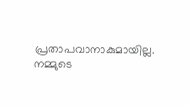പ്രതാപവാനാകുമായില്ല. നമ്മുടെ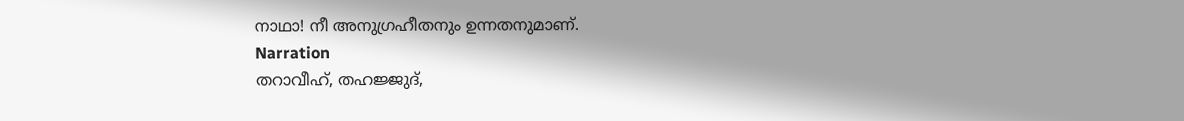നാഥാ! നീ അനുഗ്രഹീതനും ഉന്നതനുമാണ്.
Narration
തറാവീഹ്, തഹജ്ജുദ്,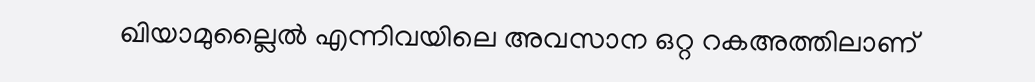ഖിയാമുല്ലൈൽ എന്നിവയിലെ അവസാന ഒറ്റ റകഅത്തിലാണ്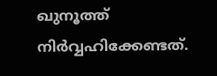ഖുനൂത്ത് നിർവ്വഹിക്കേണ്ടത്.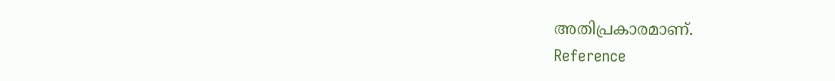അതിപ്രകാരമാണ്.
Reference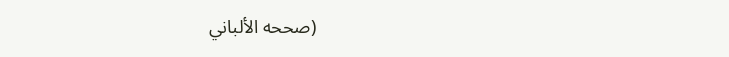(صححه الألباني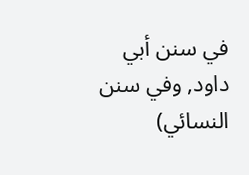في سنن أبي داود, وفي سنن النسائي)